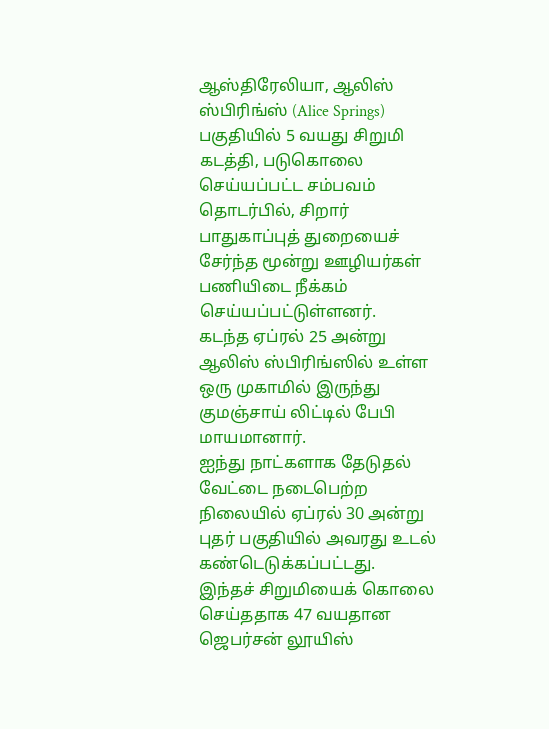ஆஸ்திரேலியா, ஆலிஸ் ஸ்பிரிங்ஸ் (Alice Springs) பகுதியில் 5 வயது சிறுமி கடத்தி, படுகொலை செய்யப்பட்ட சம்பவம் தொடர்பில், சிறார் பாதுகாப்புத் துறையைச் சேர்ந்த மூன்று ஊழியர்கள் பணியிடை நீக்கம் செய்யப்பட்டுள்ளனர்.
கடந்த ஏப்ரல் 25 அன்று ஆலிஸ் ஸ்பிரிங்ஸில் உள்ள ஒரு முகாமில் இருந்து குமஞ்சாய் லிட்டில் பேபி மாயமானார்.
ஐந்து நாட்களாக தேடுதல் வேட்டை நடைபெற்ற நிலையில் ஏப்ரல் 30 அன்று புதர் பகுதியில் அவரது உடல் கண்டெடுக்கப்பட்டது.
இந்தச் சிறுமியைக் கொலை செய்ததாக 47 வயதான ஜெபர்சன் லூயிஸ்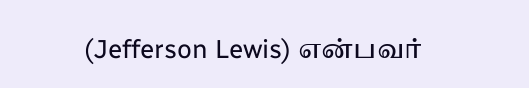(Jefferson Lewis) என்பவர்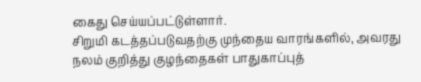கைது செய்யப்பட்டுள்ளார்.
சிறுமி கடத்தப்படுவதற்கு முந்தைய வாரங்களில், அவரது நலம் குறித்து குழந்தைகள் பாதுகாப்புத்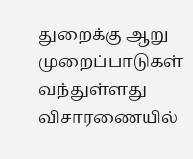துறைக்கு ஆறு முறைப்பாடுகள் வந்துள்ளது விசாரணையில்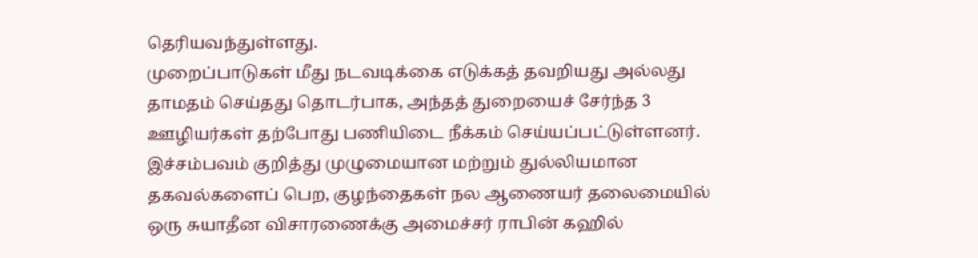தெரியவந்துள்ளது.
முறைப்பாடுகள் மீது நடவடிக்கை எடுக்கத் தவறியது அல்லது தாமதம் செய்தது தொடர்பாக, அந்தத் துறையைச் சேர்ந்த 3 ஊழியர்கள் தற்போது பணியிடை நீக்கம் செய்யப்பட்டுள்ளனர்.
இச்சம்பவம் குறித்து முழுமையான மற்றும் துல்லியமான தகவல்களைப் பெற, குழந்தைகள் நல ஆணையர் தலைமையில் ஒரு சுயாதீன விசாரணைக்கு அமைச்சர் ராபின் கஹில்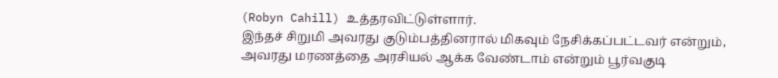(Robyn Cahill) உத்தரவிட்டுள்ளார்.
இந்தச் சிறுமி அவரது குடும்பத்தினரால் மிகவும் நேசிக்கப்பட்டவர் என்றும், அவரது மரணத்தை அரசியல் ஆக்க வேண்டாம் என்றும் பூர்வகுடி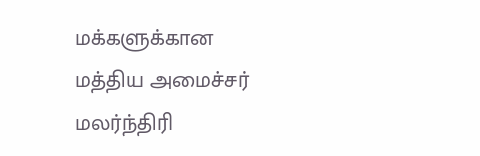மக்களுக்கான மத்திய அமைச்சர் மலர்ந்திரி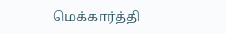மெக்கார்த்தி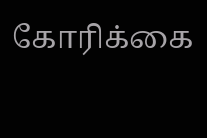கோரிக்கை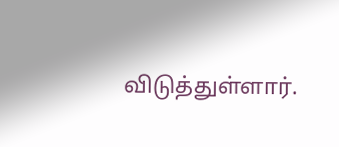விடுத்துள்ளார்.